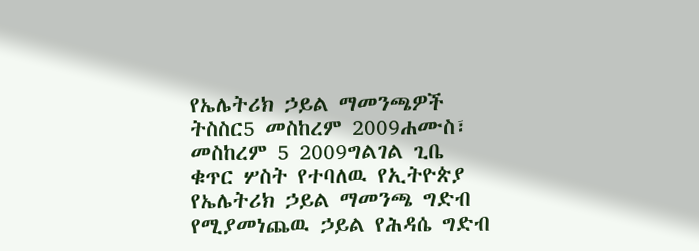የኤሌትሪክ ኃይል ማመንጫዎች ትስስር5 መስከረም 2009ሐሙስ፣ መስከረም 5 2009ግልገል ጊቤ ቁጥር ሦስት የተባለዉ የኢትዮጵያ የኤሌትሪክ ኃይል ማመንጫ ግድብ የሚያመነጨዉ ኃይል የሕዳሴ ግድብ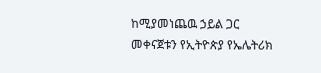ከሚያመነጨዉ ኃይል ጋር መቀናጀቱን የኢትዮጵያ የኤሌትሪክ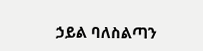ኃይል ባለስልጣን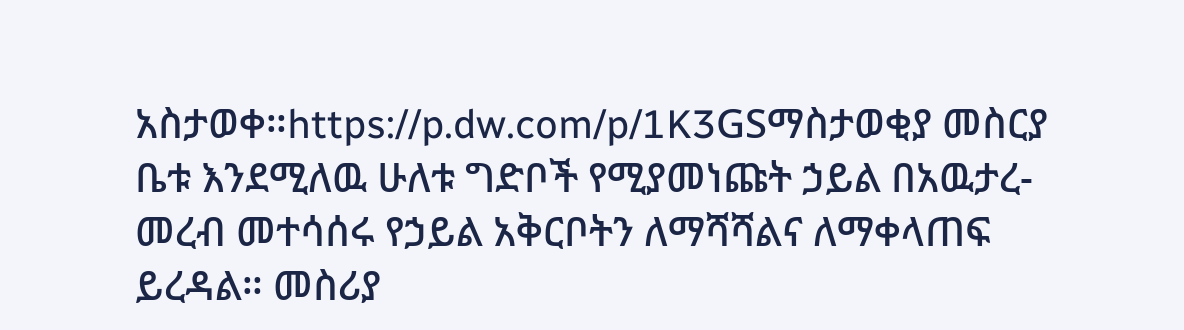አስታወቀ።https://p.dw.com/p/1K3GSማስታወቂያ መስርያ ቤቱ እንደሚለዉ ሁለቱ ግድቦች የሚያመነጩት ኃይል በአዉታረ-መረብ መተሳሰሩ የኃይል አቅርቦትን ለማሻሻልና ለማቀላጠፍ ይረዳል። መስሪያ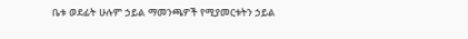ቤቱ ወደፊት ሁሉም ኃይል ማመንጫዎች የሚያመርቱትን ኃይል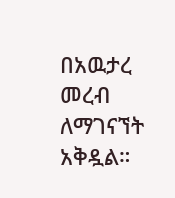በአዉታረ መረብ ለማገናኘት አቅዷል።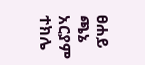ፀሐይ ጫኔ አርያም ተክሌ